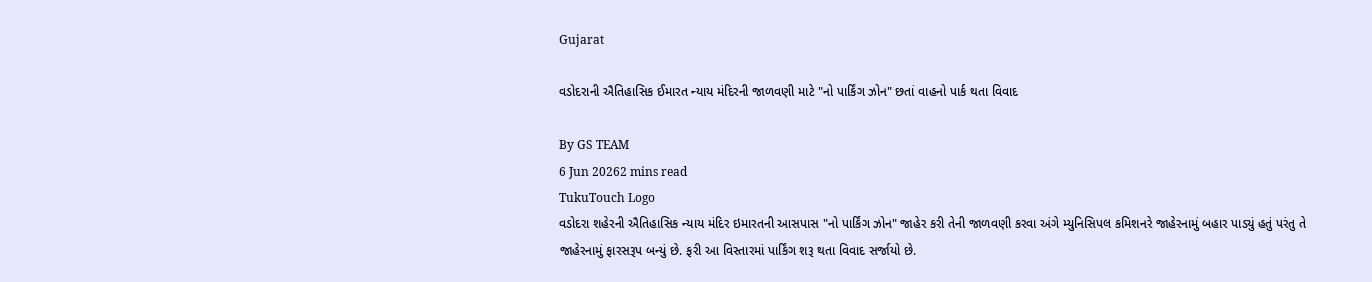Gujarat

વડોદરાની ઐતિહાસિક ઈમારત ન્યાય મંદિરની જાળવણી માટે "નો પાર્કિંગ ઝોન" છતાં વાહનો પાર્ક થતા વિવાદ

By GS TEAM
6 Jun 20262 mins read
TukuTouch Logo
વડોદરા શહેરની ઐતિહાસિક ન્યાય મંદિર ઇમારતની આસપાસ "નો પાર્કિંગ ઝોન" જાહેર કરી તેની જાળવણી કરવા અંગે મ્યુનિસિપલ કમિશનરે જાહેરનામું બહાર પાડ્યું હતું પરંતુ તે જાહેરનામું ફારસરૂપ બન્યું છે. ફરી આ વિસ્તારમાં પાર્કિંગ શરૂ થતા વિવાદ સર્જાયો છે.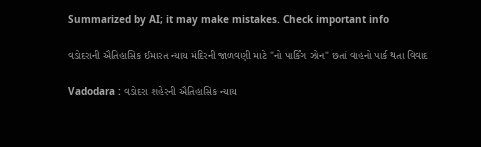Summarized by AI; it may make mistakes. Check important info

વડોદરાની ઐતિહાસિક ઈમારત ન્યાય મંદિરની જાળવણી માટે "નો પાર્કિંગ ઝોન" છતાં વાહનો પાર્ક થતા વિવાદ

Vadodara : વડોદરા શહેરની ઐતિહાસિક ન્યાય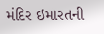મંદિર ઇમારતની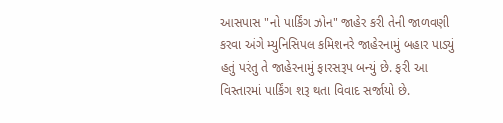આસપાસ "નો પાર્કિંગ ઝોન" જાહેર કરી તેની જાળવણી કરવા અંગે મ્યુનિસિપલ કમિશનરે જાહેરનામું બહાર પાડ્યું હતું પરંતુ તે જાહેરનામું ફારસરૂપ બન્યું છે. ફરી આ વિસ્તારમાં પાર્કિંગ શરૂ થતા વિવાદ સર્જાયો છે.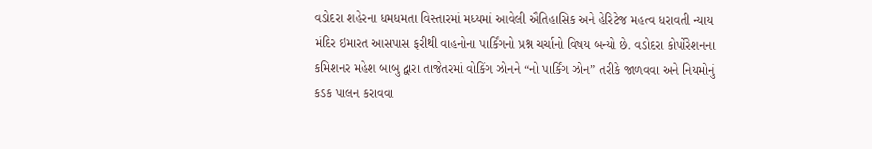વડોદરા શહેરના ધમધમતા વિસ્તારમાં મધ્યમાં આવેલી ઐતિહાસિક અને હેરિટેજ મહત્વ ધરાવતી ન્યાય મંદિર ઇમારત આસપાસ ફરીથી વાહનોના પાર્કિંગનો પ્રશ્ન ચર્ચાનો વિષય બન્યો છે. વડોદરા કોર્પોરેશનના કમિશનર મહેશ બાબુ દ્વારા તાજેતરમાં વોકિંગ ઝોનને “નો પાર્કિંગ ઝોન” તરીકે જાળવવા અને નિયમોનું કડક પાલન કરાવવા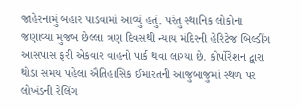જાહેરનામું બહાર પાડવામાં આવ્યું હતું. પરંતુ સ્થાનિક લોકોના જણાવ્યા મુજબ છેલ્લા ત્રણ દિવસથી ન્યાય મંદિરની હેરિટેજ બિલ્ડીંગ આસપાસ ફરી એકવાર વાહનો પાર્ક થવા લાગ્યા છે. કોર્પોરેશન દ્વારા થોડા સમય પહેલા ઐતિહાસિક ઈમારતની આજુબાજુમાં સ્થળ પર લોખંડની રેલિંગ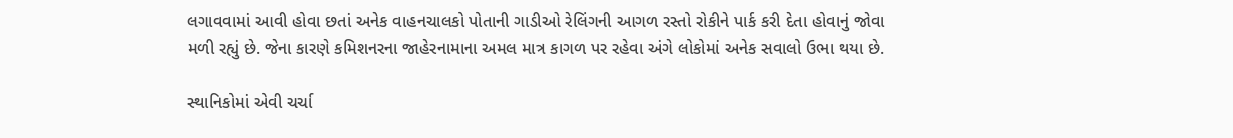લગાવવામાં આવી હોવા છતાં અનેક વાહનચાલકો પોતાની ગાડીઓ રેલિંગની આગળ રસ્તો રોકીને પાર્ક કરી દેતા હોવાનું જોવા મળી રહ્યું છે. જેના કારણે કમિશનરના જાહેરનામાના અમલ માત્ર કાગળ પર રહેવા અંગે લોકોમાં અનેક સવાલો ઉભા થયા છે.

સ્થાનિકોમાં એવી ચર્ચા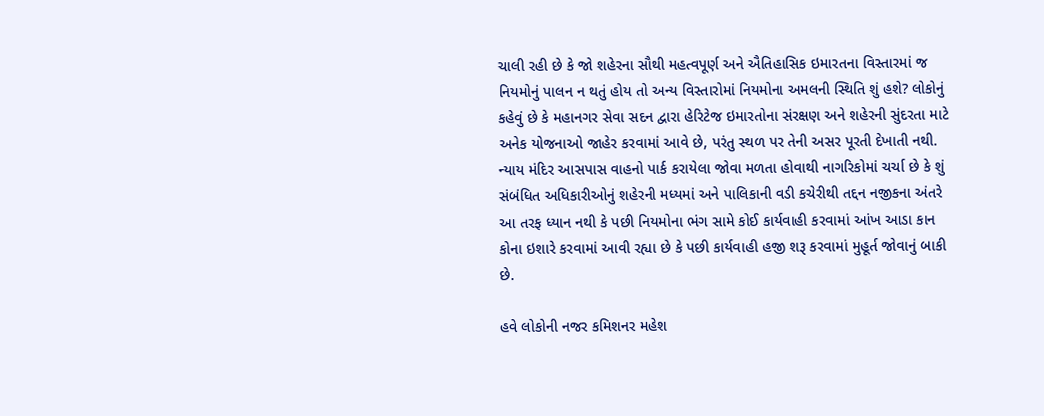ચાલી રહી છે કે જો શહેરના સૌથી મહત્વપૂર્ણ અને ઐતિહાસિક ઇમારતના વિસ્તારમાં જ નિયમોનું પાલન ન થતું હોય તો અન્ય વિસ્તારોમાં નિયમોના અમલની સ્થિતિ શું હશે? લોકોનું કહેવું છે કે મહાનગર સેવા સદન દ્વારા હેરિટેજ ઇમારતોના સંરક્ષણ અને શહેરની સુંદરતા માટે અનેક યોજનાઓ જાહેર કરવામાં આવે છે, પરંતુ સ્થળ પર તેની અસર પૂરતી દેખાતી નથી. ન્યાય મંદિર આસપાસ વાહનો પાર્ક કરાયેલા જોવા મળતા હોવાથી નાગરિકોમાં ચર્ચા છે કે શું સંબંધિત અધિકારીઓનું શહેરની મધ્યમાં અને પાલિકાની વડી કચેરીથી તદ્દન નજીકના અંતરે આ તરફ ધ્યાન નથી કે પછી નિયમોના ભંગ સામે કોઈ કાર્યવાહી કરવામાં આંખ આડા કાન કોના ઇશારે કરવામાં આવી રહ્યા છે કે પછી કાર્યવાહી હજી શરૂ કરવામાં મુહૂર્ત જોવાનું બાકી છે.

હવે લોકોની નજર કમિશનર મહેશ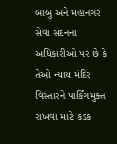બાબુ અને મહાનગર સેવા સદનના અધિકારીઓ પર છે કે તેઓ ન્યાય મંદિર વિસ્તારને પાર્કિંગમુક્ત રાખવા માટે કડક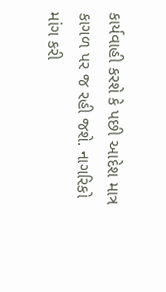કાર્યવાહી કરશે કે પછી આદેશ માત્ર કાગળ પર જ રહી જશે. નાગરિકો માંગ કરી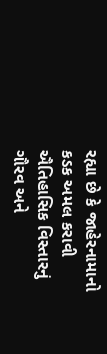રહ્યા છે કે જાહેરનામાનો કડક અમલ કરાવી ઐતિહાસિક વિસ્તારનું ગૌરવ અને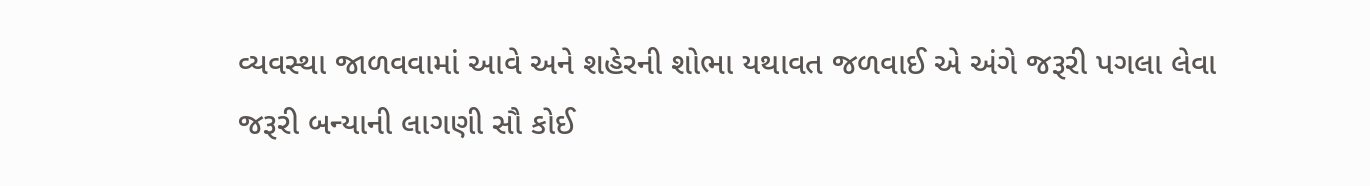વ્યવસ્થા જાળવવામાં આવે અને શહેરની શોભા યથાવત જળવાઈ એ અંગે જરૂરી પગલા લેવા જરૂરી બન્યાની લાગણી સૌ કોઈ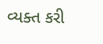વ્યક્ત કરી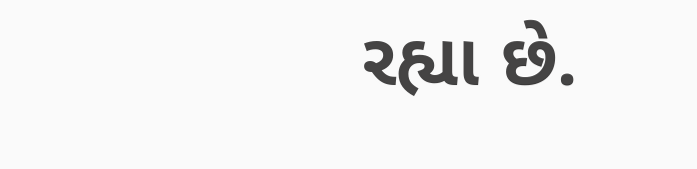રહ્યા છે.